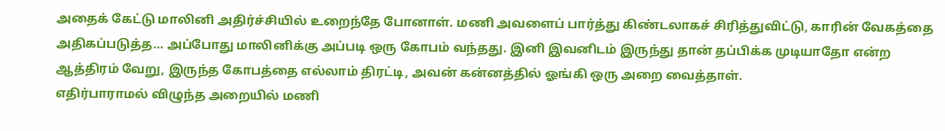அதைக் கேட்டு மாலினி அதிர்ச்சியில் உறைந்தே போனாள். மணி அவளைப் பார்த்து கிண்டலாகச் சிரித்துவிட்டு, காரின் வேகத்தை அதிகப்படுத்த… அப்போது மாலினிக்கு அப்படி ஒரு கோபம் வந்தது. இனி இவனிடம் இருந்து தான் தப்பிக்க முடியாதோ என்ற ஆத்திரம் வேறு, இருந்த கோபத்தை எல்லாம் திரட்டி, அவன் கன்னத்தில் ஓங்கி ஒரு அறை வைத்தாள்.
எதிர்பாராமல் விழுந்த அறையில் மணி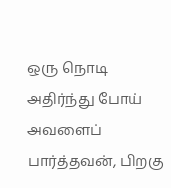ஒரு நொடி அதிர்ந்து போய் அவளைப் பார்த்தவன், பிறகு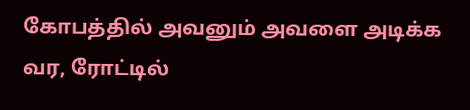கோபத்தில் அவனும் அவளை அடிக்க வர, ரோட்டில்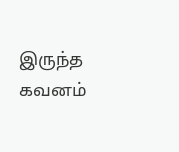இருந்த கவனம்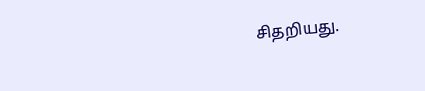சிதறியது.